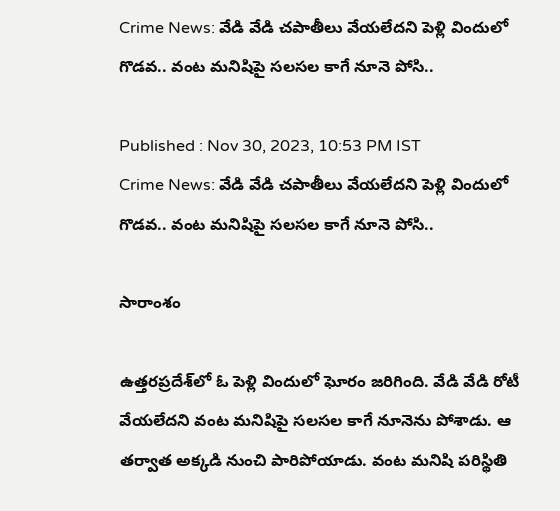Crime News: వేడి వేడి చపాతీలు వేయలేదని పెళ్లి విందులో గొడవ.. వంట మనిషిపై సలసల కాగే నూనె పోసి..

Published : Nov 30, 2023, 10:53 PM IST
Crime News: వేడి వేడి చపాతీలు వేయలేదని పెళ్లి విందులో గొడవ.. వంట మనిషిపై సలసల కాగే నూనె పోసి..

సారాంశం

ఉత్తరప్రదేశ్‌లో ఓ పెళ్లి విందులో ఘోరం జరిగింది. వేడి వేడి రోటీ వేయలేదని వంట మనిషిపై సలసల కాగే నూనెను పోశాడు. ఆ తర్వాత అక్కడి నుంచి పారిపోయాడు. వంట మనిషి పరిస్థితి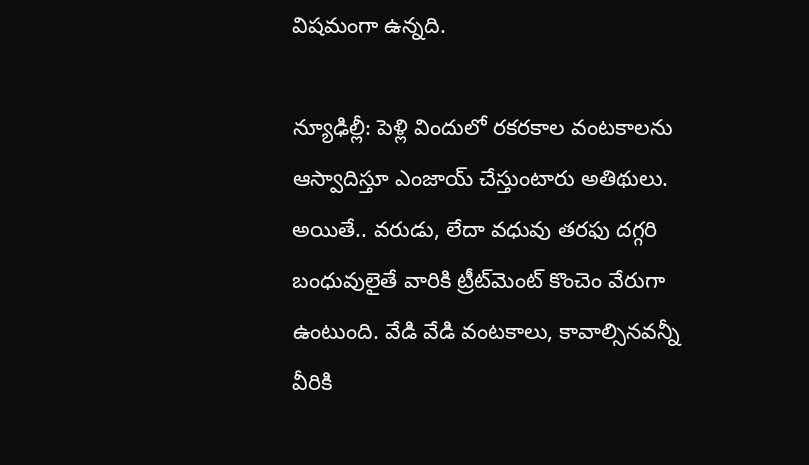విషమంగా ఉన్నది.

న్యూఢిల్లీ: పెళ్లి విందులో రకరకాల వంటకాలను ఆస్వాదిస్తూ ఎంజాయ్ చేస్తుంటారు అతిథులు. అయితే.. వరుడు, లేదా వధువు తరఫు దగ్గరి బంధువులైతే వారికి ట్రీట్‌మెంట్ కొంచెం వేరుగా ఉంటుంది. వేడి వేడి వంటకాలు, కావాల్సినవన్నీ వీరికి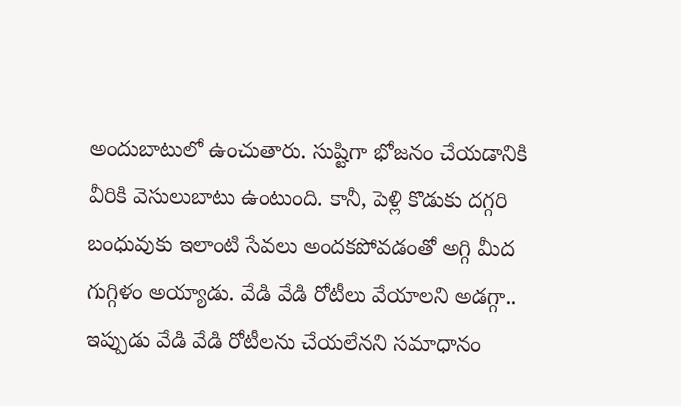అందుబాటులో ఉంచుతారు. సుష్టిగా భోజనం చేయడానికి వీరికి వెసులుబాటు ఉంటుంది. కానీ, పెళ్లి కొడుకు దగ్గరి బంధువుకు ఇలాంటి సేవలు అందకపోవడంతో అగ్గి మీద గుగ్గిళం అయ్యాడు. వేడి వేడి రోటీలు వేయాలని అడగ్గా.. ఇప్పుడు వేడి వేడి రోటీలను చేయలేనని సమాధానం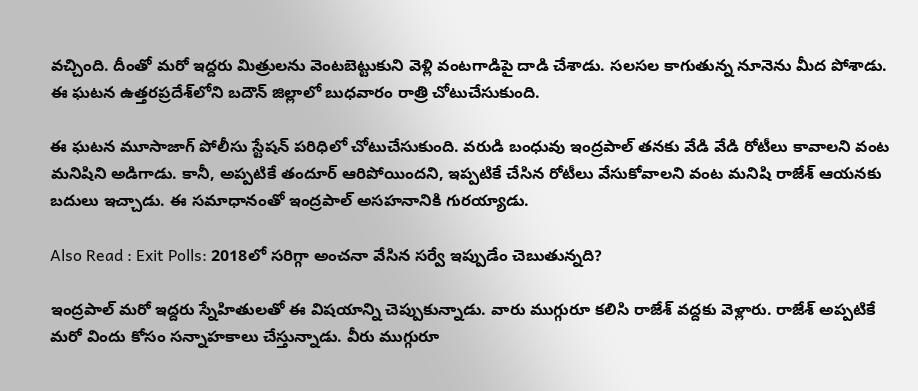వచ్చింది. దీంతో మరో ఇద్దరు మిత్రులను వెంటబెట్టుకుని వెళ్లి వంటగాడిపై దాడి చేశాడు. సలసల కాగుతున్న నూనెను మీద పోశాడు. ఈ ఘటన ఉత్తరప్రదేశ్‌లోని బదౌన్ జిల్లాలో బుధవారం రాత్రి చోటుచేసుకుంది.

ఈ ఘటన మూసాజాగ్ పోలీసు స్టేషన్ పరిధిలో చోటుచేసుకుంది. వరుడి బంధువు ఇంద్రపాల్ తనకు వేడి వేడి రోటీలు కావాలని వంట మనిషిని అడిగాడు. కానీ, అప్పటికే తందూర్ ఆరిపోయిందని, ఇప్పటికే చేసిన రోటీలు వేసుకోవాలని వంట మనిషి రాజేశ్ ఆయనకు బదులు ఇచ్చాడు. ఈ సమాధానంతో ఇంద్రపాల్ అసహనానికి గురయ్యాడు.

Also Read : Exit Polls: 2018లో సరిగ్గా అంచనా వేసిన సర్వే ఇప్పుడేం చెబుతున్నది?

ఇంద్రపాల్ మరో ఇద్దరు స్నేహితులతో ఈ విషయాన్ని చెప్పుకున్నాడు. వారు ముగ్గురూ కలిసి రాజేశ్ వద్దకు వెళ్లారు. రాజేశ్ అప్పటికే మరో విందు కోసం సన్నాహకాలు చేస్తున్నాడు. వీరు ముగ్గురూ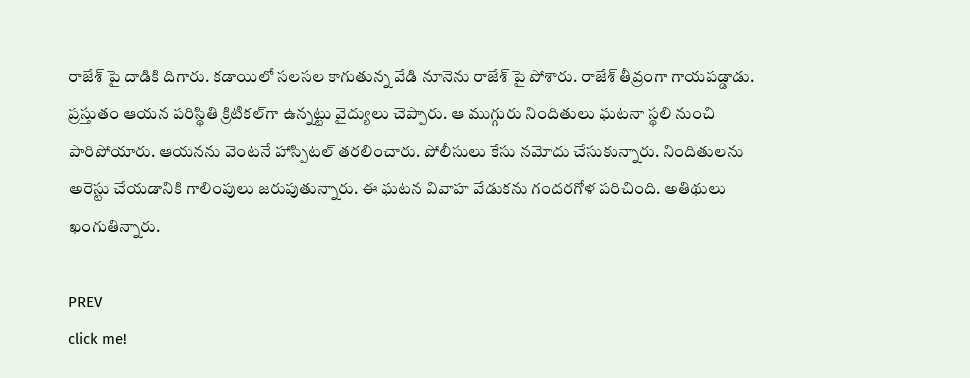రాజేశ్ పై దాడికి దిగారు. కడాయిలో సలసల కాగుతున్న వేడి నూనెను రాజేశ్ పై పోశారు. రాజేశ్ తీవ్రంగా గాయపడ్డాడు. ప్రస్తుతం ఆయన పరిస్థితి క్రిటికల్‌గా ఉన్నట్టు వైద్యులు చెప్పారు. ఆ ముగ్గురు నిందితులు ఘటనా స్థలి నుంచి పారిపోయారు. ఆయనను వెంటనే హాస్పిటల్ తరలించారు. పోలీసులు కేసు నమోదు చేసుకున్నారు. నిందితులను అరెస్టు చేయడానికి గాలింపులు జరుపుతున్నారు. ఈ ఘటన వివాహ వేడుకను గందరగోళ పరిచింది. అతిథులు ఖంగుతిన్నారు.

PREV
click me!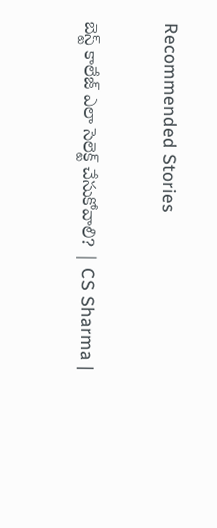Recommended Stories

బెస్ట్ కాలేజ్ ఎలా సెలెక్ట్ చేసుకోవాలి? | CS Sharma |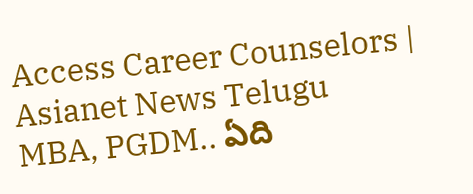Access Career Counselors | Asianet News Telugu
MBA, PGDM.. ఏది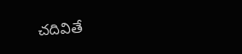చదివితే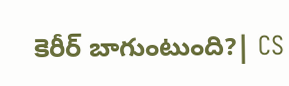కెరీర్ బాగుంటుంది?| CS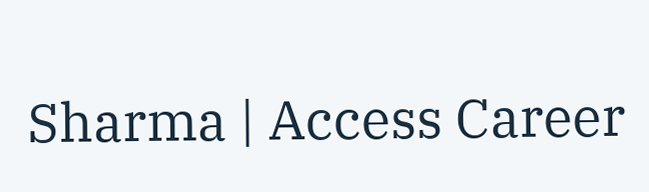Sharma | Access Career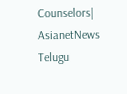Counselors| AsianetNews Telugu